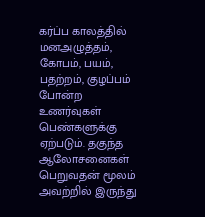கர்ப்ப காலத்தில் மனஅழுத்தம், கோபம், பயம், பதற்றம், குழப்பம் போன்ற உணர்வுகள் பெண்களுக்கு ஏற்படும். தகுந்த ஆலோசனைகள் பெறுவதன் மூலம் அவற்றில் இருந்து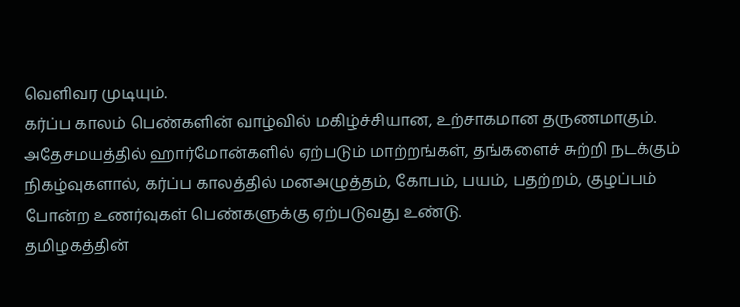வெளிவர முடியும்.
கர்ப்ப காலம் பெண்களின் வாழ்வில் மகிழ்ச்சியான, உற்சாகமான தருணமாகும். அதேசமயத்தில் ஹார்மோன்களில் ஏற்படும் மாற்றங்கள், தங்களைச் சுற்றி நடக்கும் நிகழ்வுகளால், கர்ப்ப காலத்தில் மனஅழுத்தம், கோபம், பயம், பதற்றம், குழப்பம் போன்ற உணர்வுகள் பெண்களுக்கு ஏற்படுவது உண்டு.
தமிழகத்தின்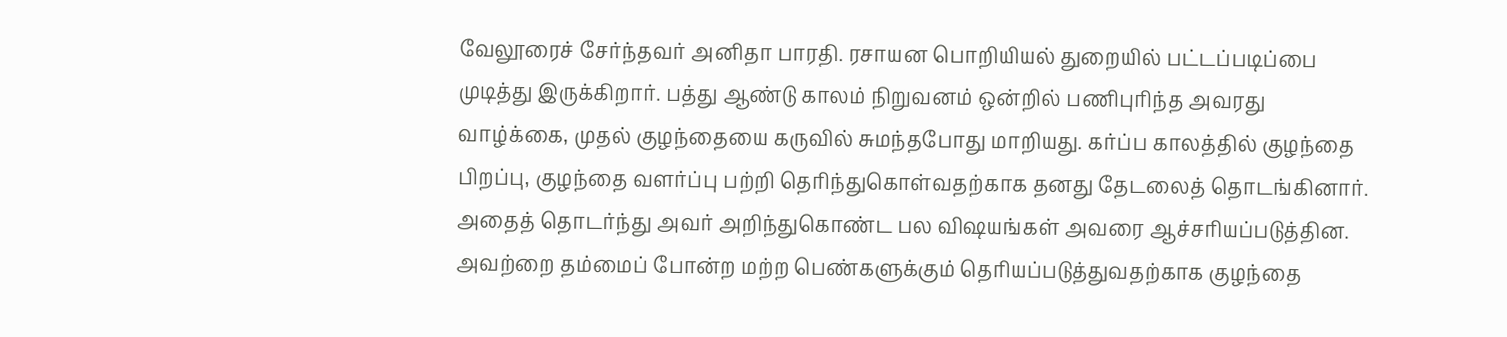வேலூரைச் சேர்ந்தவர் அனிதா பாரதி. ரசாயன பொறியியல் துறையில் பட்டப்படிப்பை முடித்து இருக்கிறார். பத்து ஆண்டு காலம் நிறுவனம் ஒன்றில் பணிபுரிந்த அவரது வாழ்க்கை, முதல் குழந்தையை கருவில் சுமந்தபோது மாறியது. கர்ப்ப காலத்தில் குழந்தை பிறப்பு, குழந்தை வளர்ப்பு பற்றி தெரிந்துகொள்வதற்காக தனது தேடலைத் தொடங்கினார். அதைத் தொடர்ந்து அவர் அறிந்துகொண்ட பல விஷயங்கள் அவரை ஆச்சரியப்படுத்தின.
அவற்றை தம்மைப் போன்ற மற்ற பெண்களுக்கும் தெரியப்படுத்துவதற்காக குழந்தை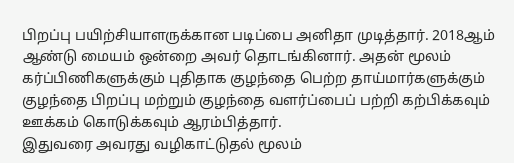பிறப்பு பயிற்சியாளருக்கான படிப்பை அனிதா முடித்தார். 2018ஆம் ஆண்டு மையம் ஒன்றை அவர் தொடங்கினார். அதன் மூலம் கர்ப்பிணிகளுக்கும் புதிதாக குழந்தை பெற்ற தாய்மார்களுக்கும் குழந்தை பிறப்பு மற்றும் குழந்தை வளர்ப்பைப் பற்றி கற்பிக்கவும் ஊக்கம் கொடுக்கவும் ஆரம்பித்தார்.
இதுவரை அவரது வழிகாட்டுதல் மூலம்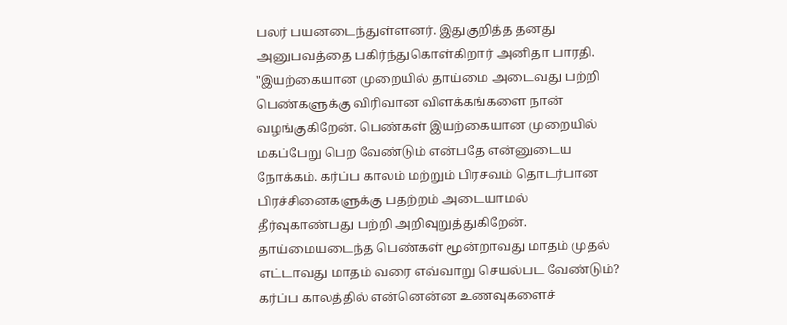பலர் பயனடைந்துள்ளனர். இதுகுறித்த தனது அனுபவத்தை பகிர்ந்துகொள்கிறார் அனிதா பாரதி.
"இயற்கையான முறையில் தாய்மை அடைவது பற்றி பெண்களுக்கு விரிவான விளக்கங்களை நான் வழங்குகிறேன். பெண்கள் இயற்கையான முறையில் மகப்பேறு பெற வேண்டும் என்பதே என்னுடைய நோக்கம். கர்ப்ப காலம் மற்றும் பிரசவம் தொடர்பான பிரச்சினைகளுக்கு பதற்றம் அடையாமல் தீர்வுகாண்பது பற்றி அறிவுறுத்துகிறேன். தாய்மையடைந்த பெண்கள் மூன்றாவது மாதம் முதல் எட்டாவது மாதம் வரை எவ்வாறு செயல்பட வேண்டும்? கர்ப்ப காலத்தில் என்னென்ன உணவுகளைச்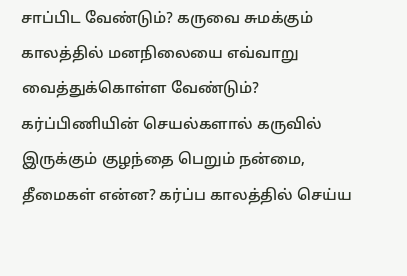சாப்பிட வேண்டும்? கருவை சுமக்கும் காலத்தில் மனநிலையை எவ்வாறு வைத்துக்கொள்ள வேண்டும்? கர்ப்பிணியின் செயல்களால் கருவில் இருக்கும் குழந்தை பெறும் நன்மை, தீமைகள் என்ன? கர்ப்ப காலத்தில் செய்ய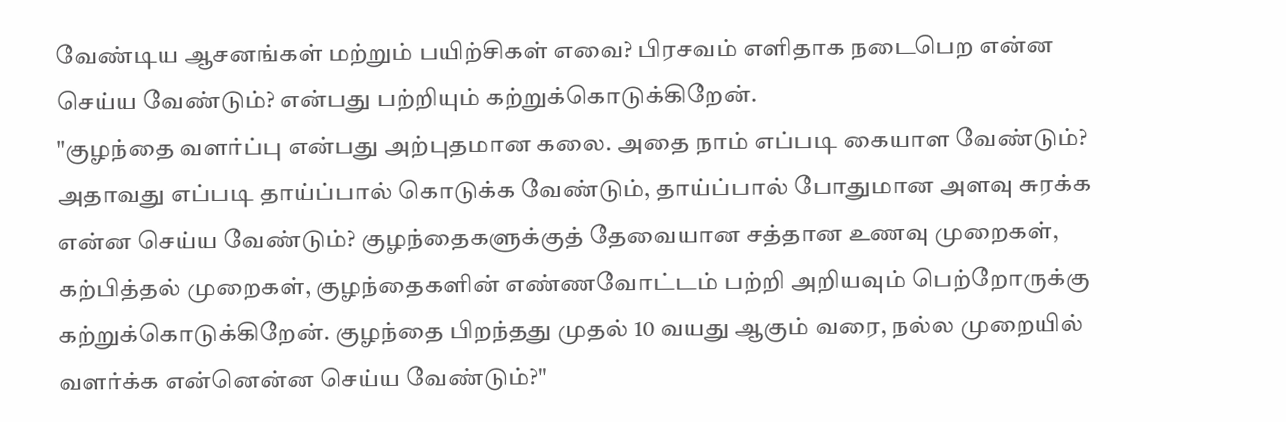வேண்டிய ஆசனங்கள் மற்றும் பயிற்சிகள் எவை? பிரசவம் எளிதாக நடைபெற என்ன செய்ய வேண்டும்? என்பது பற்றியும் கற்றுக்கொடுக்கிறேன்.
"குழந்தை வளர்ப்பு என்பது அற்புதமான கலை. அதை நாம் எப்படி கையாள வேண்டும்? அதாவது எப்படி தாய்ப்பால் கொடுக்க வேண்டும், தாய்ப்பால் போதுமான அளவு சுரக்க என்ன செய்ய வேண்டும்? குழந்தைகளுக்குத் தேவையான சத்தான உணவு முறைகள், கற்பித்தல் முறைகள், குழந்தைகளின் எண்ணவோட்டம் பற்றி அறியவும் பெற்றோருக்கு கற்றுக்கொடுக்கிறேன். குழந்தை பிறந்தது முதல் 10 வயது ஆகும் வரை, நல்ல முறையில் வளர்க்க என்னென்ன செய்ய வேண்டும்?"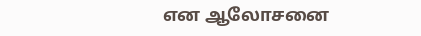என ஆலோசனை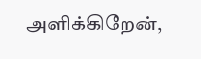அளிக்கிறேன்,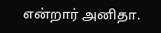என்றார் அனிதா.